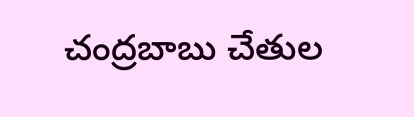చంద్రబాబు చేతుల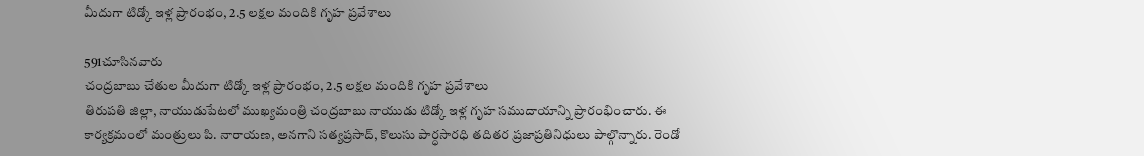మీదుగా టిడ్కో ఇళ్ల ప్రారంభం, 2.5 లక్షల మందికి గృహ ప్రవేశాలు

591చూసినవారు
చంద్రబాబు చేతుల మీదుగా టిడ్కో ఇళ్ల ప్రారంభం, 2.5 లక్షల మందికి గృహ ప్రవేశాలు
తిరుపతి జిల్లా, నాయుడుపేటలో ముఖ్యమంత్రి చంద్రబాబు నాయుడు టిడ్కో ఇళ్ల గృహ సముదాయాన్ని ప్రారంభించారు. ఈ కార్యక్రమంలో మంత్రులు పి. నారాయణ, అనగాని సత్యప్రసాద్, కొలుసు పార్ధసారధి తదితర ప్రజాప్రతినిధులు పాల్గొన్నారు. రెండో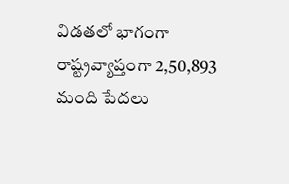విడతలో భాగంగా రాష్ట్రవ్యాప్తంగా 2,50,893 మంది పేదలు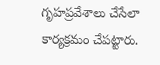గృహప్రవేశాలు చేసేలా కార్యక్రమం చేపట్టారు.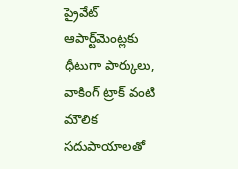ప్రైవేట్ ఆపార్ట్‌మెంట్లకు ధీటుగా పార్కులు, వాకింగ్ ట్రాక్ వంటి మౌలిక సదుపాయాలతో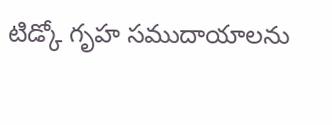టిడ్కో గృహ సముదాయాలను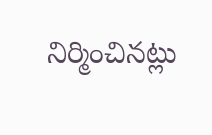నిర్మించినట్లు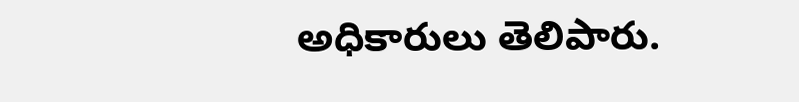అధికారులు తెలిపారు.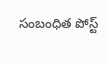సంబంధిత పోస్ట్